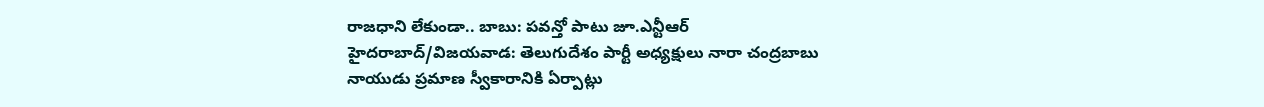రాజధాని లేకుండా.. బాబు: పవన్తో పాటు జూ.ఎన్టీఆర్
హైదరాబాద్/విజయవాడ: తెలుగుదేశం పార్టీ అధ్యక్షులు నారా చంద్రబాబు నాయుడు ప్రమాణ స్వీకారానికి ఏర్పాట్లు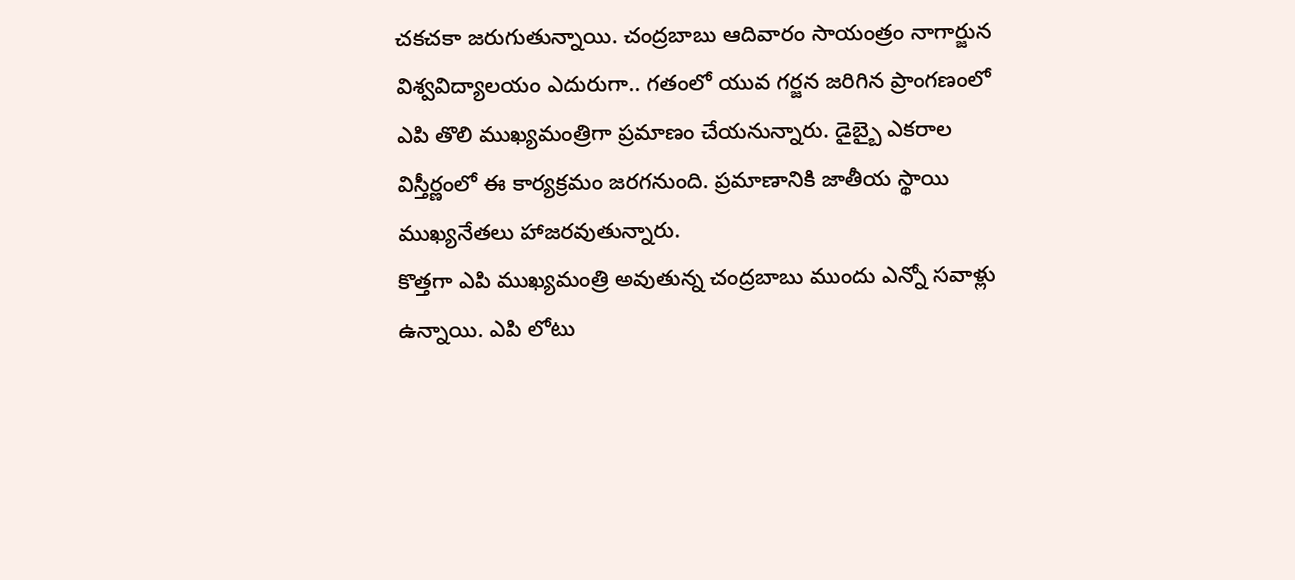చకచకా జరుగుతున్నాయి. చంద్రబాబు ఆదివారం సాయంత్రం నాగార్జున విశ్వవిద్యాలయం ఎదురుగా.. గతంలో యువ గర్జన జరిగిన ప్రాంగణంలో ఎపి తొలి ముఖ్యమంత్రిగా ప్రమాణం చేయనున్నారు. డైబ్బై ఎకరాల విస్తీర్ణంలో ఈ కార్యక్రమం జరగనుంది. ప్రమాణానికి జాతీయ స్థాయి ముఖ్యనేతలు హాజరవుతున్నారు.
కొత్తగా ఎపి ముఖ్యమంత్రి అవుతున్న చంద్రబాబు ముందు ఎన్నో సవాళ్లు ఉన్నాయి. ఎపి లోటు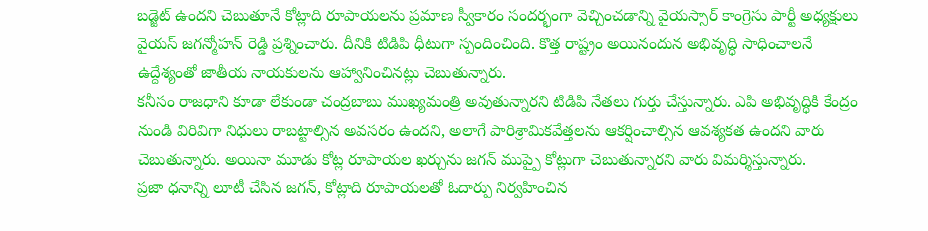బడ్జెట్ ఉందని చెబుతూనే కోట్లాది రూపాయలను ప్రమాణ స్వీకారం సందర్భంగా వెచ్చించడాన్ని వైయస్సార్ కాంగ్రెసు పార్టీ అధ్యక్షులు వైయస్ జగన్మోహన్ రెడ్డి ప్రశ్నించారు. దీనికి టిడిపి ధీటుగా స్పందించింది. కొత్త రాష్ట్రం అయినందున అభివృద్ధి సాధించాలనే ఉద్దేశ్యంతో జాతీయ నాయకులను ఆహ్వానించినట్లు చెబుతున్నారు.
కనీసం రాజధాని కూడా లేకుండా చంద్రబాబు ముఖ్యమంత్రి అవుతున్నారని టిడిపి నేతలు గుర్తు చేస్తున్నారు. ఎపి అభివృద్ధికి కేంద్రం నుండి విరివిగా నిధులు రాబట్టాల్సిన అవసరం ఉందని, అలాగే పారిశ్రామికవేత్తలను ఆకర్షించాల్సిన ఆవశ్యకత ఉందని వారు చెబుతున్నారు. అయినా మూడు కోట్ల రూపాయల ఖర్చును జగన్ ముప్పై కోట్లుగా చెబుతున్నారని వారు విమర్శిస్తున్నారు.
ప్రజా ధనాన్ని లూటీ చేసిన జగన్, కోట్లాది రూపాయలతో ఓదార్పు నిర్వహించిన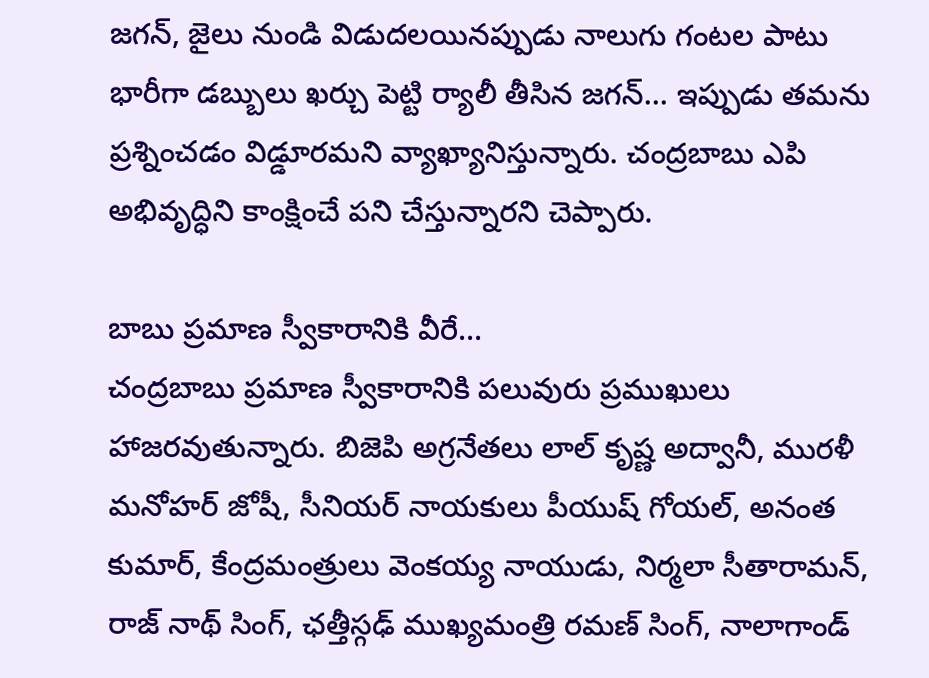జగన్, జైలు నుండి విడుదలయినప్పుడు నాలుగు గంటల పాటు భారీగా డబ్బులు ఖర్చు పెట్టి ర్యాలీ తీసిన జగన్... ఇప్పుడు తమను ప్రశ్నించడం విడ్డూరమని వ్యాఖ్యానిస్తున్నారు. చంద్రబాబు ఎపి అభివృద్ధిని కాంక్షించే పని చేస్తున్నారని చెప్పారు.

బాబు ప్రమాణ స్వీకారానికి వీరే...
చంద్రబాబు ప్రమాణ స్వీకారానికి పలువురు ప్రముఖులు హాజరవుతున్నారు. బిజెపి అగ్రనేతలు లాల్ కృష్ణ అద్వానీ, మురళీ మనోహర్ జోషీ, సీనియర్ నాయకులు పీయుష్ గోయల్, అనంత కుమార్, కేంద్రమంత్రులు వెంకయ్య నాయుడు, నిర్మలా సీతారామన్, రాజ్ నాథ్ సింగ్, ఛత్తీస్గఢ్ ముఖ్యమంత్రి రమణ్ సింగ్, నాలాగాండ్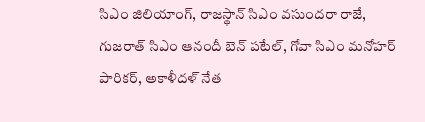సిఎం జిలియాంగ్, రాజస్థాన్ సిఎం వసుందరా రాజే, గుజరాత్ సిఎం ఆనందీ బెన్ పటేల్, గోవా సిఎం మనోహర్ పారికర్, అకాళీదళ్ నేత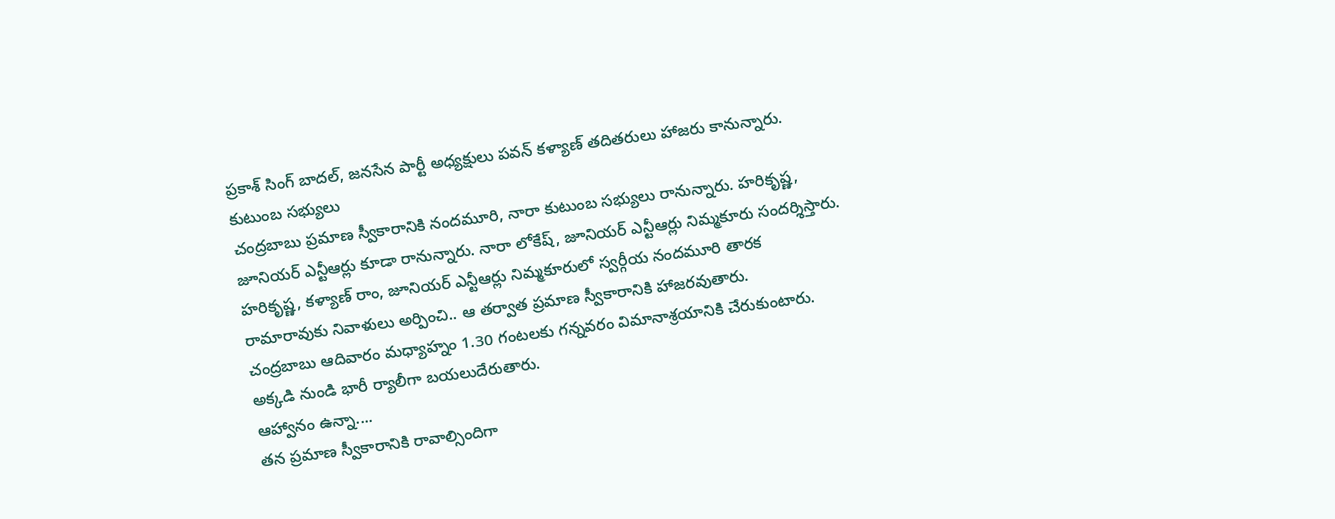ప్రకాశ్ సింగ్ బాదల్, జనసేన పార్టీ అధ్యక్షులు పవన్ కళ్యాణ్ తదితరులు హాజరు కానున్నారు.
కుటుంబ సభ్యులు
చంద్రబాబు ప్రమాణ స్వీకారానికి నందమూరి, నారా కుటుంబ సభ్యులు రానున్నారు. హరికృష్ణ, జూనియర్ ఎన్టీఆర్లు కూడా రానున్నారు. నారా లోకేష్, జూనియర్ ఎన్టీఆర్లు నిమ్మకూరు సందర్శిస్తారు. హరికృష్ణ, కళ్యాణ్ రాం, జూనియర్ ఎన్టీఆర్లు నిమ్మకూరులో స్వర్గీయ నందమూరి తారక రామారావుకు నివాళులు అర్పించి.. ఆ తర్వాత ప్రమాణ స్వీకారానికి హాజరవుతారు.
చంద్రబాబు ఆదివారం మధ్యాహ్నం 1.30 గంటలకు గన్నవరం విమానాశ్రయానికి చేరుకుంటారు. అక్కడి నుండి భారీ ర్యాలీగా బయలుదేరుతారు.
ఆహ్వానం ఉన్నా....
తన ప్రమాణ స్వీకారానికి రావాల్సిందిగా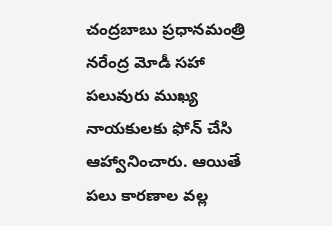చంద్రబాబు ప్రధానమంత్రి నరేంద్ర మోడీ సహా పలువురు ముఖ్య నాయకులకు ఫోన్ చేసి ఆహ్వానించారు. ఆయితే పలు కారణాల వల్ల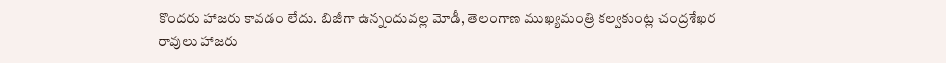కొందరు హాజరు కావడం లేదు. బిజీగా ఉన్నందువల్ల మోడీ, తెలంగాణ ముఖ్యమంత్రి కల్వకుంట్ల చంద్రశేఖర రావులు హాజరు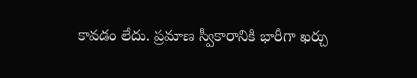కావడం లేదు. ప్రమాణ స్వీకారానికి భారీగా ఖర్చు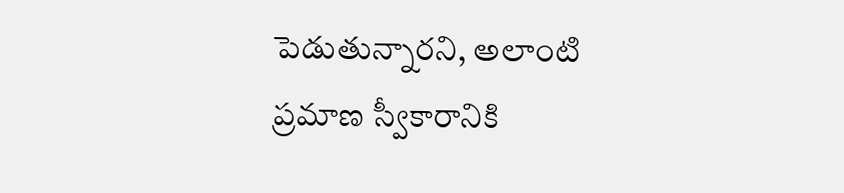పెడుతున్నారని, అలాంటి ప్రమాణ స్వీకారానికి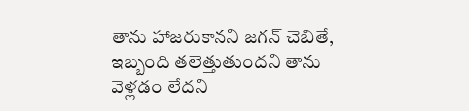తాను హాజరుకానని జగన్ చెబితే, ఇబ్బంది తలెత్తుతుందని తాను వెళ్లడం లేదని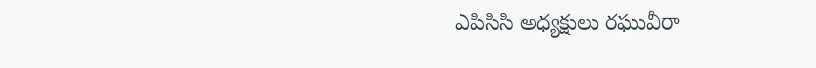ఎపిసిసి అధ్యక్షులు రఘువీరా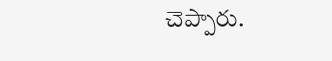చెప్పారు.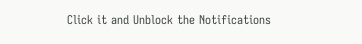Click it and Unblock the Notifications